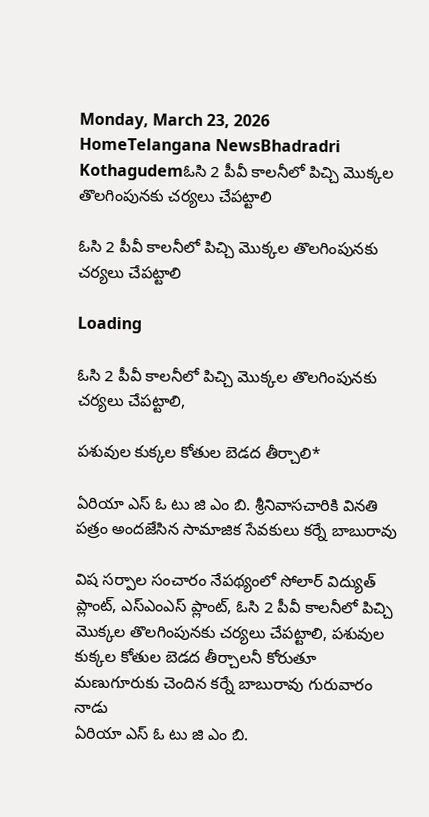Monday, March 23, 2026
HomeTelangana NewsBhadradri Kothagudemఓసి 2 పీవీ కాలనీలో పిచ్చి మొక్కల తొలగింపునకు చర్యలు చేపట్టాలి

ఓసి 2 పీవీ కాలనీలో పిచ్చి మొక్కల తొలగింపునకు చర్యలు చేపట్టాలి

Loading

ఓసి 2 పీవీ కాలనీలో పిచ్చి మొక్కల తొలగింపునకు చర్యలు చేపట్టాలి,

పశువుల కుక్కల కోతుల బెడద తీర్చాలి*

ఏరియా ఎస్ ఓ టు జి ఎం బి. శ్రీనివాసచారికి వినతి పత్రం అందజేసిన సామాజిక సేవకులు కర్నే బాబురావు

విష సర్పాల సంచారం నేపథ్యంలో సోలార్ విద్యుత్ ప్లాంట్, ఎస్ఎంఎస్ ప్లాంట్, ఓసి 2 పీవీ కాలనీలో పిచ్చి మొక్కల తొలగింపునకు చర్యలు చేపట్టాలి, పశువుల కుక్కల కోతుల బెడద తీర్చాలనీ కోరుతూ మణుగూరుకు చెందిన కర్నే బాబురావు గురువారం నాడు
ఏరియా ఎస్ ఓ టు జి ఎం బి.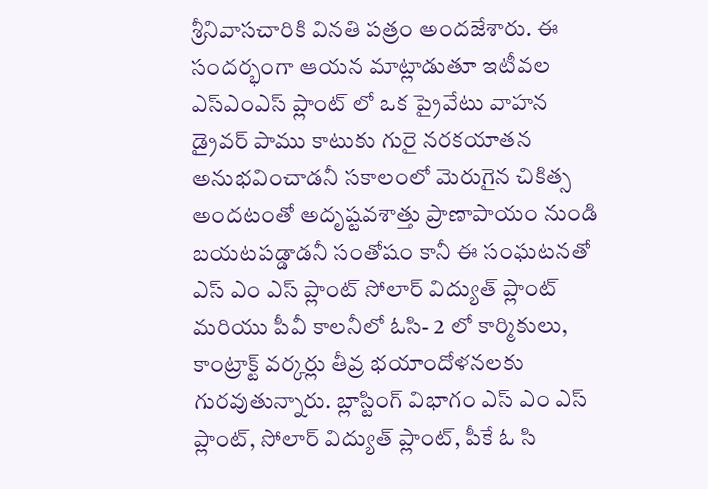శ్రీనివాసచారికి వినతి పత్రం అందజేశారు. ఈ సందర్భంగా ఆయన మాట్లాడుతూ ఇటీవల ఎస్ఎంఎస్ ప్లాంట్ లో ఒక ప్రైవేటు వాహన డ్రైవర్ పాము కాటుకు గురై నరకయాతన అనుభవించాడనీ సకాలంలో మెరుగైన చికిత్స అందటంతో అదృష్టవశాత్తు ప్రాణాపాయం నుండి బయటపడ్డాడనీ సంతోషం కానీ ఈ సంఘటనతో ఎస్ ఎం ఎస్ ప్లాంట్ సోలార్ విద్యుత్ ప్లాంట్ మరియు పీవీ కాలనీలో ఓసి- 2 లో కార్మికులు, కాంట్రాక్ట్ వర్కర్లు తీవ్ర భయాందోళనలకు గురవుతున్నారు. బ్లాస్టింగ్ విభాగం ఎస్ ఎం ఎస్ ప్లాంట్, సోలార్ విద్యుత్ ప్లాంట్, పీకే ఓ సి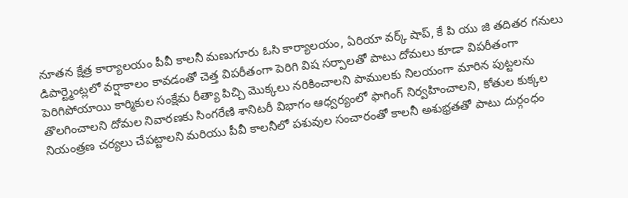నూతన క్షేత్ర కార్యాలయం పీవీ కాలనీ మణుగూరు ఓసి కార్యాలయం, ఏరియా వర్క్ షాప్, కే పి యు జి తదితర గనులు డిపార్ట్మెంట్లలో వర్షాకాలం కావడంతో చెత్త విపరీతంగా పెరిగి విష సర్పాలతో పాటు దోమలు కూడా విపరీతంగా పెరిగిపోయాయి కార్మికుల సంక్షేమ రీత్యా పిచ్చి మొక్కలు నరికించాలని పాములకు నిలయంగా మారిన పుట్టలను తొలగించాలని దోమల నివారణకు సింగరేణి శానిటరీ విభాగం ఆధ్వర్యంలో ఫాగింగ్ నిర్వహించాలని, కోతుల కుక్కల నియంత్రణ చర్యలు చేపట్టాలని మరియు పీవీ కాలనీలో పశువుల సంచారంతో కాలనీ అశుభ్రతతో పాటు దుర్గంధం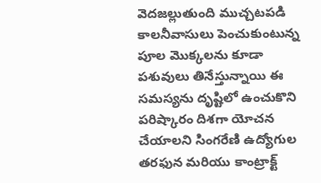వెదజల్లుతుంది ముచ్చటపడి కాలనీవాసులు పెంచుకుంటున్న పూల మొక్కలను కూడా పశువులు తినేస్తున్నాయి ఈ సమస్యను దృష్టిలో ఉంచుకొని పరిష్కారం దిశగా యోచన చేయాలని సింగరేణి ఉద్యోగుల తరఫున మరియు కాంట్రాక్ట్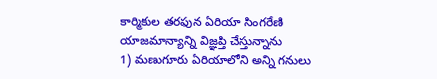కార్మికుల తరఫున ఏరియా సింగరేణి యాజమాన్యాన్ని విజ్ఞప్తి చేస్తున్నాను
1) మణుగూరు ఏరియాలోని అన్ని గనులు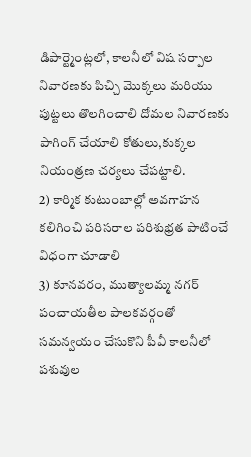డిపార్ట్మెంట్లలో, కాలనీలో విష సర్పాల నివారణకు పిచ్చి మొక్కలు మరియు పుట్టలు తొలగించాలి దోమల నివారణకు పాగింగ్ చేయాలి కోతులు,కుక్కల నియంత్రణ చర్యలు చేపట్టాలి.
2) కార్మిక కుటుంబాల్లో అవగాహన కలిగించి పరిసరాల పరిశుభ్రత పాటించే విధంగా చూడాలి
3) కూనవరం, ముత్యాలమ్మ నగర్ పంచాయతీల పాలకవర్గంతో సమన్వయం చేసుకొని పీవీ కాలనీలో పశువుల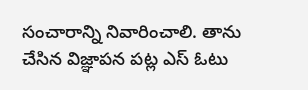సంచారాన్ని నివారించాలి. తాను చేసిన విజ్ఞాపన పట్ల ఎస్ ఓటు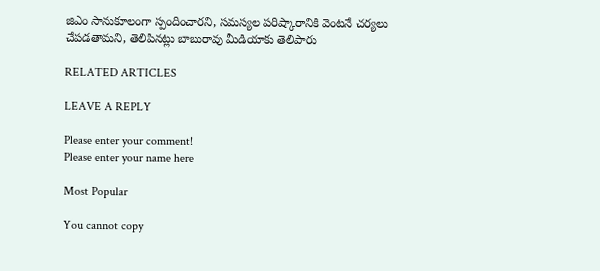జిఎం సానుకూలంగా స్పందించారని, సమస్యల పరిష్కారానికి వెంటనే చర్యలు చేపడతామని, తెలిపినట్లు బాబురావు మీడియాకు తెలిపారు

RELATED ARTICLES

LEAVE A REPLY

Please enter your comment!
Please enter your name here

Most Popular

You cannot copy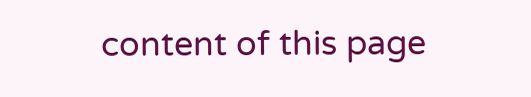content of this page